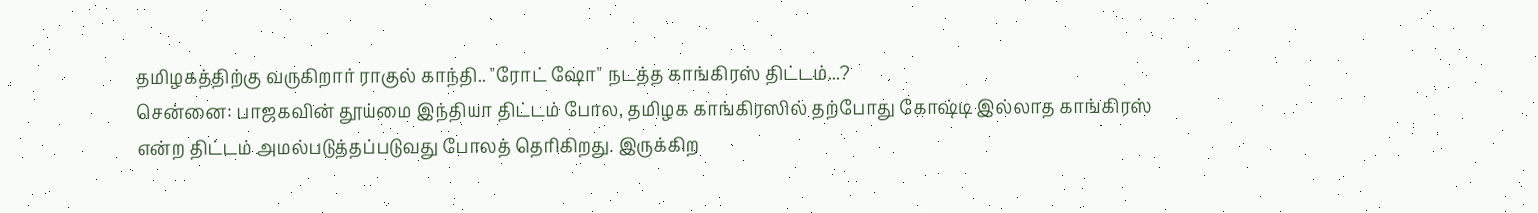தமிழகத்திற்கு வருகிறார் ராகுல் காந்தி.. "ரோட் ஷோ" நடத்த காங்கிரஸ் திட்டம்...?
சென்னை: பாஜகவின் தூய்மை இந்தியா திட்டம் போல, தமிழக காங்கிரஸில் தற்போது கோஷ்டி இல்லாத காங்கிரஸ் என்ற திட்டம் அமல்படுத்தப்படுவது போலத் தெரிகிறது. இருக்கிற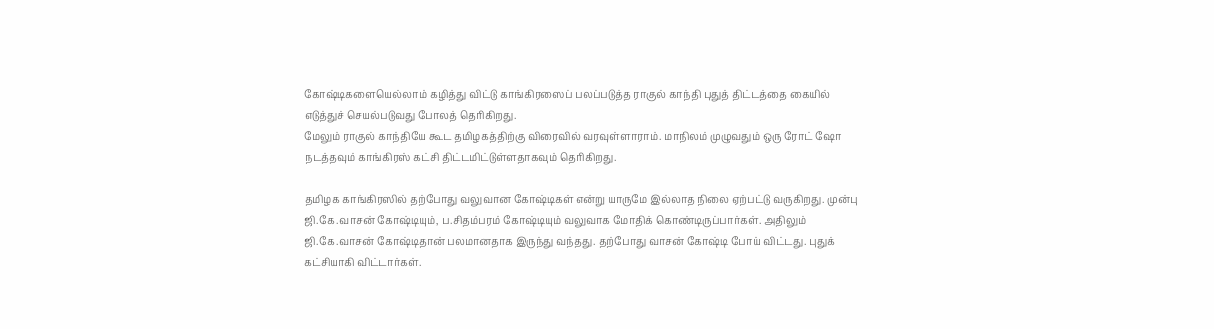கோஷ்டிகளையெல்லாம் கழித்து விட்டு காங்கிரஸைப் பலப்படுத்த ராகுல் காந்தி புதுத் திட்டத்தை கையில் எடுத்துச் செயல்படுவது போலத் தெரிகிறது.
மேலும் ராகுல் காந்தியே கூட தமிழகத்திற்கு விரைவில் வரவுள்ளாராம். மாநிலம் முழுவதும் ஒரு ரோட் ஷோ நடத்தவும் காங்கிரஸ் கட்சி திட்டமிட்டுள்ளதாகவும் தெரிகிறது.

தமிழக காங்கிரஸில் தற்போது வலுவான கோஷ்டிகள் என்று யாருமே இல்லாத நிலை ஏற்பட்டு வருகிறது. முன்பு ஜி.கே.வாசன் கோஷ்டியும், ப.சிதம்பரம் கோஷ்டியும் வலுவாக மோதிக் கொண்டிருப்பார்கள். அதிலும் ஜி.கே.வாசன் கோஷ்டிதான் பலமானதாக இருந்து வந்தது. தற்போது வாசன் கோஷ்டி போய் விட்டது. புதுக் கட்சியாகி விட்டார்கள்.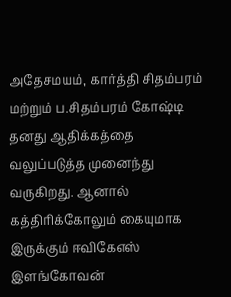அதேசமயம், கார்த்தி சிதம்பரம் மற்றும் ப.சிதம்பரம் கோஷ்டி தனது ஆதிக்கத்தை வலுப்படுத்த முனைந்து வருகிறது. ஆனால் கத்திரிக்கோலும் கையுமாக இருக்கும் ஈவிகேஎஸ் இளங்கோவன்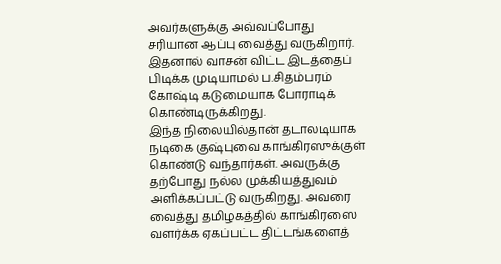அவர்களுக்கு அவ்வப்போது சரியான ஆப்பு வைத்து வருகிறார். இதனால் வாசன் விட்ட இடத்தைப் பிடிக்க முடியாமல் ப.சிதம்பரம் கோஷ்டி கடுமையாக போராடிக் கொண்டிருக்கிறது.
இந்த நிலையில்தான் தடாலடியாக நடிகை குஷ்புவை காங்கிரஸுக்குள் கொண்டு வந்தார்கள். அவருக்கு தற்போது நல்ல முக்கியத்துவம் அளிக்கப்பட்டு வருகிறது. அவரை வைத்து தமிழகத்தில் காங்கிரஸை வளர்க்க ஏகப்பட்ட திட்டங்களைத்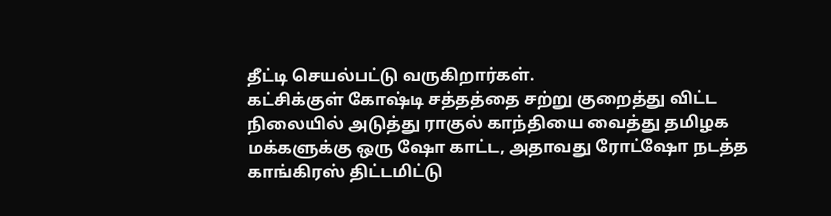தீட்டி செயல்பட்டு வருகிறார்கள்.
கட்சிக்குள் கோஷ்டி சத்தத்தை சற்று குறைத்து விட்ட நிலையில் அடுத்து ராகுல் காந்தியை வைத்து தமிழக மக்களுக்கு ஒரு ஷோ காட்ட, அதாவது ரோட்ஷோ நடத்த காங்கிரஸ் திட்டமிட்டு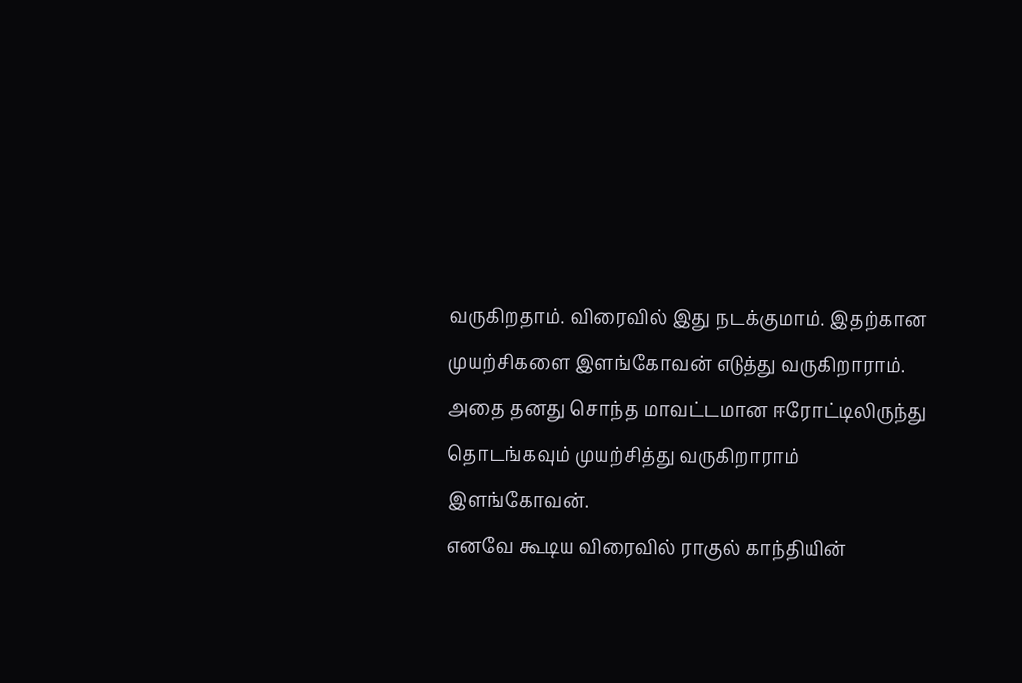வருகிறதாம். விரைவில் இது நடக்குமாம். இதற்கான முயற்சிகளை இளங்கோவன் எடுத்து வருகிறாராம். அதை தனது சொந்த மாவட்டமான ஈரோட்டிலிருந்து தொடங்கவும் முயற்சித்து வருகிறாராம் இளங்கோவன்.
எனவே கூடிய விரைவில் ராகுல் காந்தியின்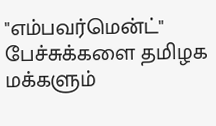"எம்பவர்மென்ட்" பேச்சுக்களை தமிழக மக்களும்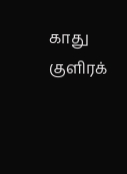காது குளிரக்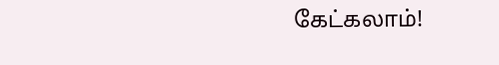கேட்கலாம்!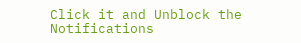Click it and Unblock the Notifications